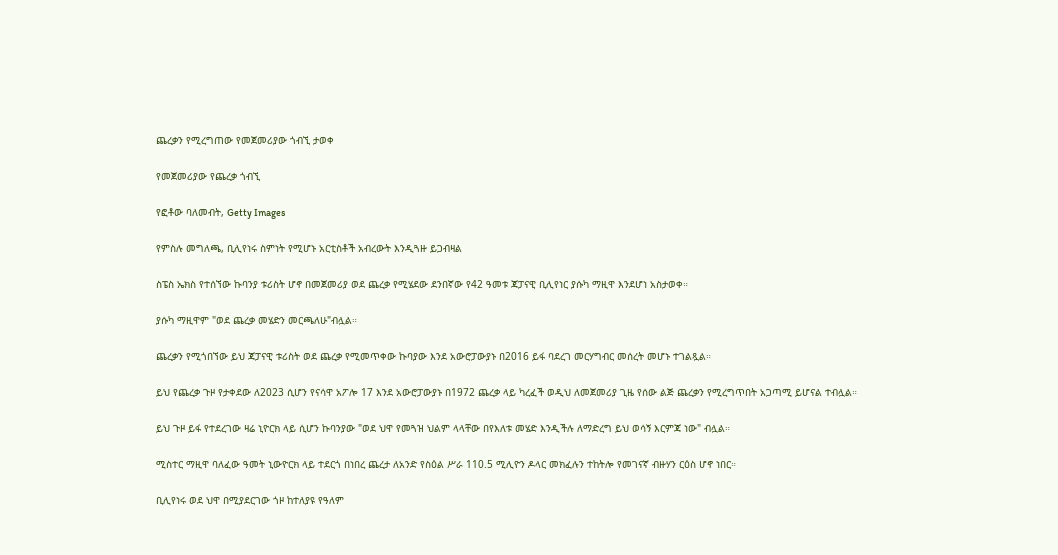ጨረቃን የሚረግጠው የመጀመሪያው ጎብኚ ታወቀ

የመጀመሪያው የጨረቃ ጎብኚ

የፎቶው ባለመብት, Getty Images

የምስሉ መግለጫ, ቢሊየነሩ ስምነት የሚሆኑ አርቲስቶች አብረውት እንዲጓዙ ይጋብዛል

ስፔስ ኤክስ የተሰኘው ኩባንያ ቱሪስት ሆኖ በመጀመሪያ ወደ ጨረቃ የሚሄደው ደንበኛው የ42 ዓመቱ ጃፓናዊ ቢሊየነር ያሱካ ማዚዋ እንደሆነ አስታወቀ።

ያሱካ ማዚዋም "ወደ ጨረቃ መሄድን መርጫለሁ"ብሏል።

ጨረቃን የሚጎበኘው ይህ ጃፓናዊ ቱሪስት ወደ ጨረቃ የሚመጥቀው ኩባያው እንደ አውሮፓውያኑ በ2016 ይፋ ባደረገ መርሃግብር መሰረት መሆኑ ተገልጿል።

ይህ የጨረቃ ጉዞ የታቀደው ለ2023 ሲሆን የናሳዋ አፖሎ 17 እንደ አውሮፓውያኑ በ1972 ጨረቃ ላይ ካረፈች ወዲህ ለመጀመሪያ ጊዜ የሰው ልጅ ጨረቃን የሚረግጥበት አጋጣሚ ይሆናል ተብሏል።

ይህ ጉዞ ይፋ የተደረገው ዛሬ ኒዮርክ ላይ ሲሆን ኩባንያው "ወደ ህዋ የመጓዝ ህልም ላላቸው በየእለቱ መሄድ እንዲችሉ ለማድረግ ይህ ወሳኝ እርምጃ ነው" ብሏል።

ሚስተር ማዚዋ ባለፈው ዓመት ኒውዮርክ ላይ ተደርጎ በነበረ ጨረታ ለአንድ የስዕል ሥራ 110.5 ሚሊዮን ዶላር መክፈሉን ተከትሎ የመገናኛ ብዙሃን ርዕስ ሆኖ ነበር።

ቢሊየነሩ ወደ ህዋ በሚያደርገው ጎዞ ከተለያዩ የዓለም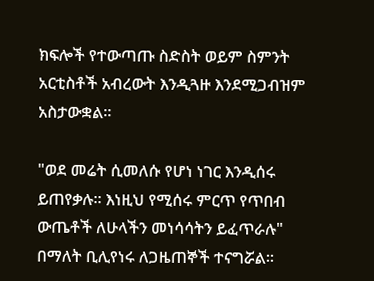ክፍሎች የተውጣጡ ስድስት ወይም ስምንት አርቲስቶች አብረውት እንዲጓዙ እንደሚጋብዝም አስታውቋል።

"ወደ መሬት ሲመለሱ የሆነ ነገር እንዲሰሩ ይጠየቃሉ። እነዚህ የሚሰሩ ምርጥ የጥበብ ውጤቶች ለሁላችን መነሳሳትን ይፈጥራሉ" በማለት ቢሊየነሩ ለጋዜጠኞች ተናግሯል።